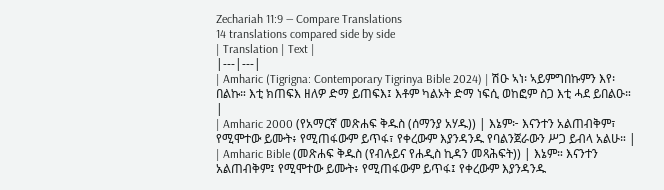Zechariah 11:9 — Compare Translations
14 translations compared side by side
| Translation | Text |
|---|---|
| Amharic (Tigrigna: Contemporary Tigrinya Bible 2024) | ሽዑ ኣነ፡ ኣይምግበኩምን እየ፡ በልኩ። እቲ ክጠፍእ ዘለዎ ድማ ይጠፍእ፤ እቶም ካልኦት ድማ ነፍሲ ወከፎም ስጋ እቲ ሓደ ይበልዑ። |
| Amharic 2000 (የአማርኛ መጽሐፍ ቅዱስ (ሰማንያ አሃዱ)) | እኔም፦ እናንተን አልጠብቅም፣ የሚሞተው ይሙት፥ የሚጠፋውም ይጥፋ፣ የቀረውም እያንዳንዱ የባልንጀራውን ሥጋ ይብላ አልሁ። |
| Amharic Bible (መጽሐፍ ቅዱስ (የብሉይና የሐዲስ ኪዳን መጻሕፍት)) | እኔም። እናንተን አልጠብቅም፤ የሚሞተው ይሙት፥ የሚጠፋውም ይጥፋ፤ የቀረውም እያንዳንዱ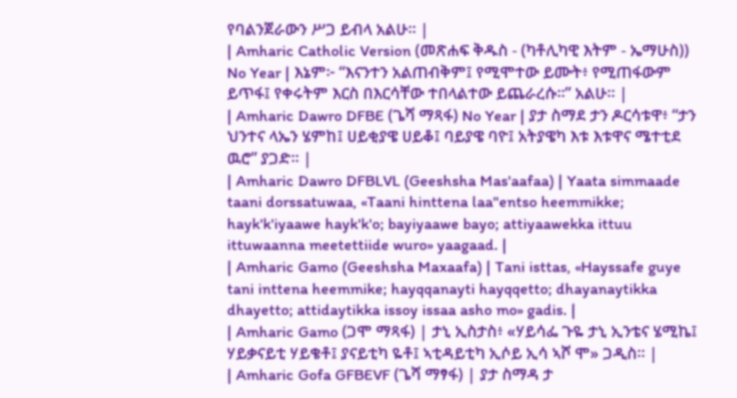የባልንጀራውን ሥጋ ይብላ አልሁ። |
| Amharic Catholic Version (መጽሐፍ ቅዱስ - (ካቶሊካዊ እትም - ኤማሁስ)) No Year | እኔም፦ “እናንተን አልጠብቅም፤ የሚሞተው ይሙት፥ የሚጠፋውም ይጥፋ፤ የቀሩትም እርስ በእርሳቸው ተበላልተው ይጨራረሱ።” አልሁ። |
| Amharic Dawro DFBE (ጌሻ ማጻፋ) No Year | ያታ ስማደ ታን ዶርሳቱዋ፥ “ታን ህንተና ላኤን ሄምከ፤ ሀይቂያዌ ሀይቆ፤ ባይያዌ ባዮ፤ አትያዌካ እቱ እቱዋና ሜተቲደ ዉሮ” ያጋድ። |
| Amharic Dawro DFBLVL (Geeshsha Mas'aafaa) | Yaata simmaade taani dorssatuwaa, «Taani hinttena laa"entso heemmikke; hayk'k'iyaawe hayk'k'o; bayiyaawe bayo; attiyaawekka ittuu ittuwaanna meetettiide wuro» yaagaad. |
| Amharic Gamo (Geeshsha Maxaafa) | Tani isttas, «Hayssafe guye tani inttena heemmike; hayqqanayti hayqqetto; dhayanaytikka dhayetto; attidaytikka issoy issaa asho mo» gadis. |
| Amharic Gamo (ጋሞ ማጻፋ) | ታኒ ኢስታስ፥ «ሃይሳፌ ጉዬ ታኒ ኢንቴና ሄሚኬ፤ ሃይቃናይቲ ሃይቄቶ፤ ያናይቲካ ዬቶ፤ ኣቲዳይቲካ ኢሶይ ኢሳ ኣሾ ሞ» ጋዲስ። |
| Amharic Gofa GFBEVF (ጌሻ ማፃፋ) | ያታ ስማዳ ታ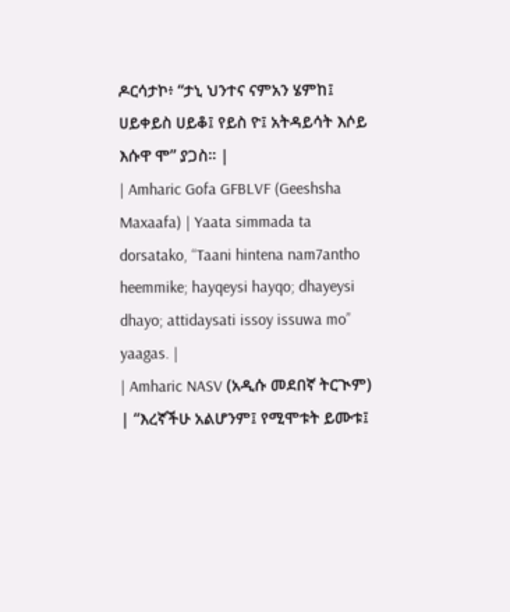ዶርሳታኮ፥ “ታኒ ህንተና ናምአን ሄምከ፤ ሀይቀይስ ሀይቆ፤ የይስ ዮ፤ አትዳይሳት እሶይ እሱዋ ሞ” ያጋስ። |
| Amharic Gofa GFBLVF (Geeshsha Maxaafa) | Yaata simmada ta dorsatako, “Taani hintena nam7antho heemmike; hayqeysi hayqo; dhayeysi dhayo; attidaysati issoy issuwa mo” yaagas. |
| Amharic NASV (አዲሱ መደበኛ ትርጒም) | “እረኛችሁ አልሆንም፤ የሚሞቱት ይሙቱ፤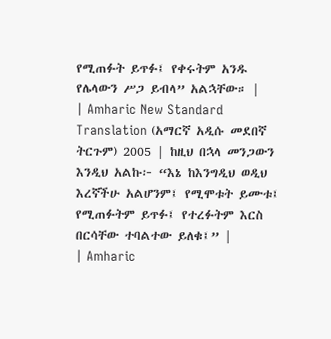የሚጠፉት ይጥፉ፤ የቀሩትም አንዱ የሌላውን ሥጋ ይብላ” አልኋቸው። |
| Amharic New Standard Translation (አማርኛ አዲሱ መደበኛ ትርጉም) 2005 | ከዚህ በኋላ መንጋውን እንዲህ አልኩ፦ “እኔ ከእንግዲህ ወዲህ እረኛችሁ አልሆንም፤ የሚሞቱት ይሙቱ፤ የሚጠፉትም ይጥፉ፤ የተረፉትም እርስ በርሳቸው ተባልተው ይለቁ፤” |
| Amharic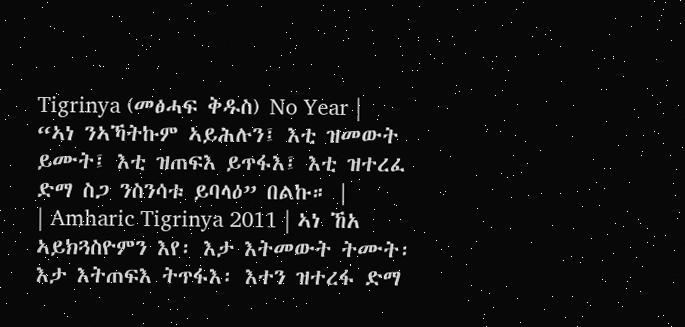Tigrinya (መፅሓፍ ቅዱስ) No Year | “ኣነ ንኣኻትኩም ኣይሕሉን፤ እቲ ዝመውት ይሙት፤ እቲ ዝጠፍእ ይጥፋእ፤ እቲ ዝተረፈ ድማ ስጋ ንስንሳቱ ይባላዕ” በልኩ። |
| Amharic Tigrinya 2011 | ኣነ ኸአ ኣይክጓስዮምን እየ፡ እታ እትመውት ትሙት፡ እታ እትጠፍእ ትጥፋእ፡ እተን ዝተረፋ ድማ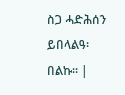ስጋ ሓድሕሰን ይበላልዓ፡ በልኩ። |